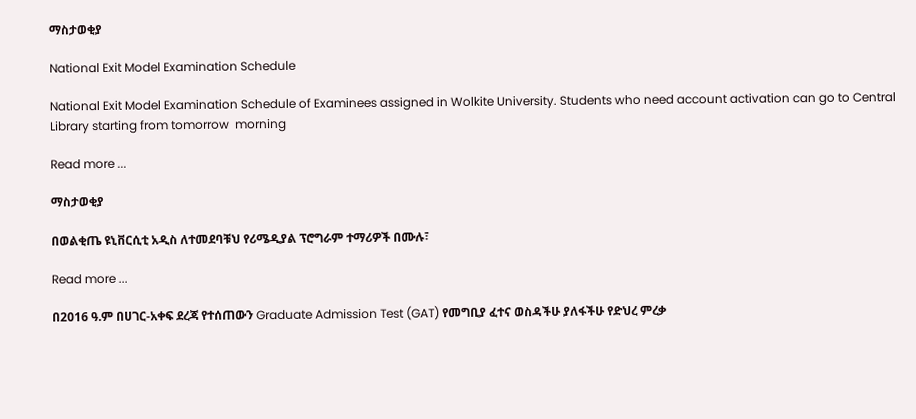ማስታወቂያ

National Exit Model Examination Schedule

National Exit Model Examination Schedule of Examinees assigned in Wolkite University. Students who need account activation can go to Central Library starting from tomorrow  morning

Read more ...

ማስታወቂያ

በወልቂጤ ዩኒቨርሲቲ አዲስ ለተመደባቹህ የሪሜዲያል ፕሮግራም ተማሪዎች በሙሉ፣

Read more ...

በ2016 ዓ.ም በሀገር-አቀፍ ደረጃ የተሰጠውን Graduate Admission Test (GAT) የመግቢያ ፈተና ወስዳችሁ ያለፋችሁ የድህረ ምረቃ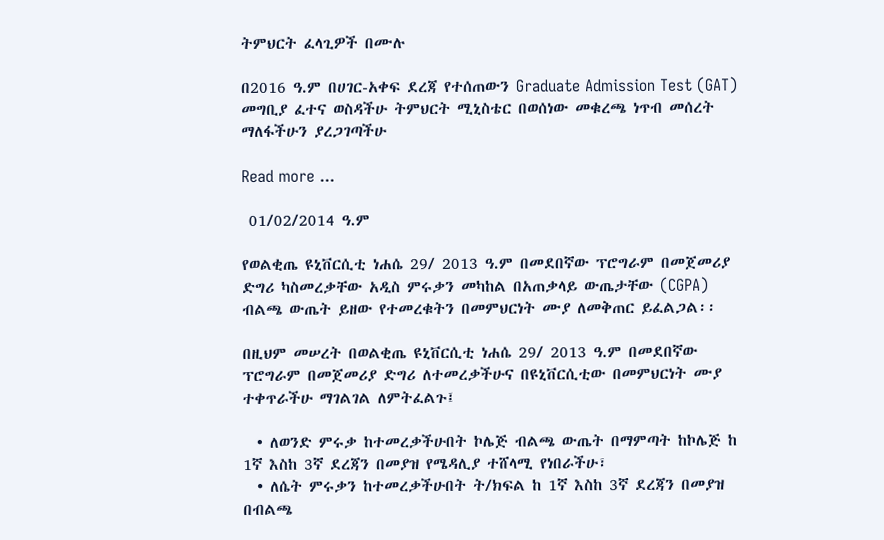ትምህርት ፈላጊዎች በሙሉ

በ2016 ዓ.ም በሀገር-አቀፍ ደረጃ የተሰጠውን Graduate Admission Test (GAT) መግቢያ ፈተና ወስዳችሁ ትምህርት ሚኒስቴር በወሰነው መቁረጫ ነጥብ መሰረት ማለፋችሁን ያረጋገጣችሁ

Read more ...

 01/02/2014 ዓ.ም

የወልቂጤ ዩኒቨርሲቲ ነሐሴ 29/ 2013 ዓ.ም በመደበኛው ፕሮግራም በመጀመሪያ ድግሪ ካስመረቃቸው አዲስ ምሩቃን መካከል በአጠቃላይ ውጤታቸው (CGPA) ብልጫ ውጤት ይዘው የተመረቁትን በመምህርነት ሙያ ለመቅጠር ይፈልጋል፡፡

በዚህም መሠረት በወልቂጤ ዩኒቨርሲቲ ነሐሴ 29/ 2013 ዓ.ም በመደበኛው ፕሮግራም በመጀመሪያ ድግሪ ለተመረቃችሁና በዩኒቨርሲቲው በመምህርነት ሙያ ተቀጥራችሁ ማገልገል ለምትፈልጉ፤

  • ለወንድ ምሩቃ ከተመረቃችሁበት ኮሌጅ ብልጫ ውጤት በማምጣት ከኮሌጅ ከ 1ኛ እስከ 3ኛ ደረጃን በመያዝ የሜዳሊያ ተሸላሚ የነበራችሁ፣
  • ለሴት ምሩቃን ከተመረቃችሁበት ት/ክፍል ከ 1ኛ እስከ 3ኛ ደረጃን በመያዝ በብልጫ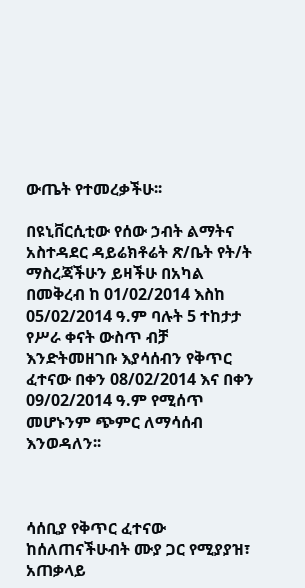ውጤት የተመረቃችሁ፡፡

በዩኒቨርሲቲው የሰው ኃብት ልማትና አስተዳደር ዳይሬክቶሬት ጽ/ቤት የት/ት ማስረጃችሁን ይዛችሁ በአካል በመቅረብ ከ 01/02/2014 እስከ 05/02/2014 ዓ.ም ባሉት 5 ተከታታ የሥራ ቀናት ውስጥ ብቻ እንድትመዘገቡ እያሳሰብን የቅጥር ፈተናው በቀን 08/02/2014 እና በቀን 09/02/2014 ዓ.ም የሚሰጥ መሆኑንም ጭምር ለማሳሰብ እንወዳለን፡፡



ሳሰቢያ የቅጥር ፈተናው ከሰለጠናችሁብት ሙያ ጋር የሚያያዝ፣ አጠቃላይ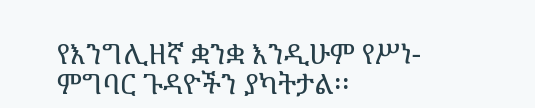የእንግሊዘኛ ቋንቋ እንዲሁም የሥነ-ምግባር ጉዳዮችን ያካትታል፡፡